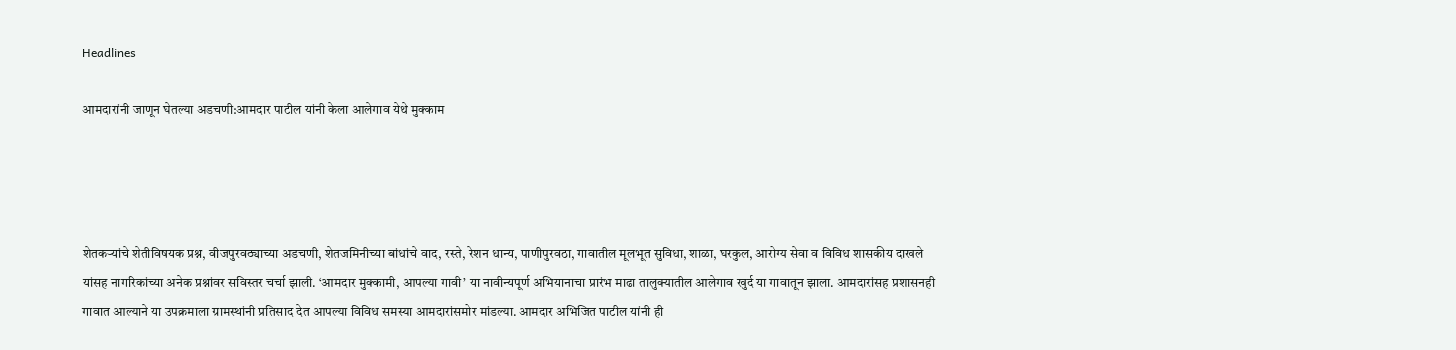Headlines

आमदारांनी जाणून घेतल्या अडचणी:आमदार पाटील यांनी केला आलेगाव येथे मुक्काम




शेतकऱ्यांचे शेतीविषयक प्रश्न, वीजपुरवठ्याच्या अडचणी, शेतजमिनीच्या बांधांचे वाद, रस्ते, रेशन धान्य, पाणीपुरवठा, गावातील मूलभूत सुविधा, शाळा, घरकुल, आरोग्य सेवा व विविध शासकीय दाखले यांसह नागरिकांच्या अनेक प्रश्नांवर सविस्तर चर्चा झाली. ‘आमदार मुक्कामी, आपल्या गावी’ या नावीन्यपूर्ण अभियानाचा प्रारंभ माढा तालुक्यातील आलेगाव खुर्द या गावातून झाला. आमदारांसह प्रशासनही गावात आल्याने या उपक्रमाला ग्रामस्थांनी प्रतिसाद देत आपल्या विविध समस्या आमदारांसमोर मांडल्या. आमदार अभिजित पाटील यांनी ही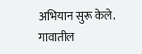अभियान सुरू केले. गावातील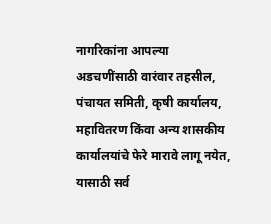नागरिकांना आपल्या अडचणींसाठी वारंवार तहसील, पंचायत समिती, कृषी कार्यालय, महावितरण किंवा अन्य शासकीय कार्यालयांचे फेरे मारावे लागू नयेत, यासाठी सर्व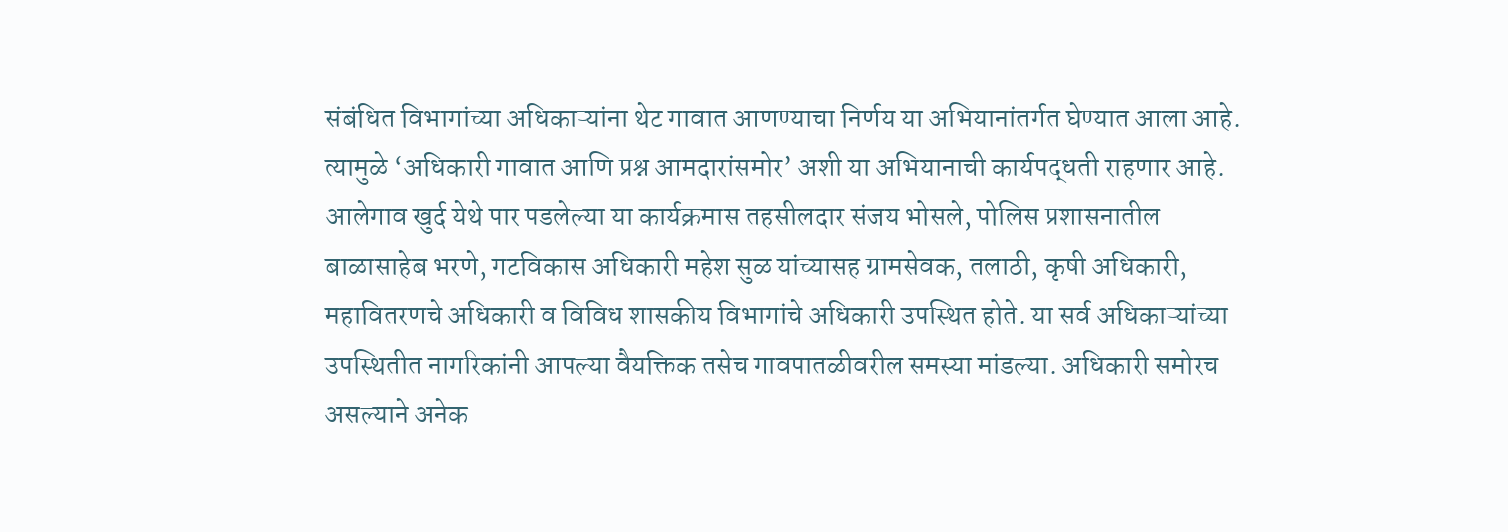संबंधित विभागांच्या अधिकाऱ्यांना थेट गावात आणण्याचा निर्णय या अभियानांतर्गत घेण्यात आला आहे. त्यामुळे ‘अधिकारी गावात आणि प्रश्न आमदारांसमोर’ अशी या अभियानाची कार्यपद्धती राहणार आहे. आलेगाव खुर्द येथे पार पडलेल्या या कार्यक्रमास तहसीलदार संजय भोसले, पोलिस प्रशासनातील बाळासाहेब भरणे, गटविकास अधिकारी महेश सुळ यांच्यासह ग्रामसेवक, तलाठी, कृषी अधिकारी, महावितरणचे अधिकारी व विविध शासकीय विभागांचे अधिकारी उपस्थित होते. या सर्व अधिकाऱ्यांच्या उपस्थितीत नागरिकांनी आपल्या वैयक्तिक तसेच गावपातळीवरील समस्या मांडल्या. अधिकारी समोरच असल्याने अनेक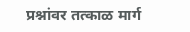प्रश्नांवर तत्काळ मार्ग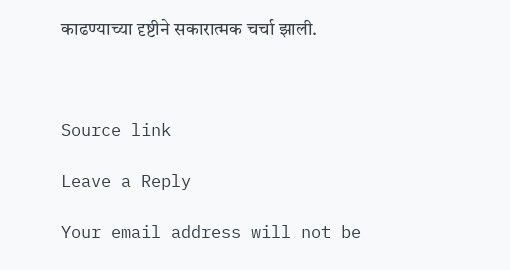काढण्याच्या दृष्टीने सकारात्मक चर्चा झाली.



Source link

Leave a Reply

Your email address will not be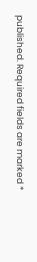published. Required fields are marked *